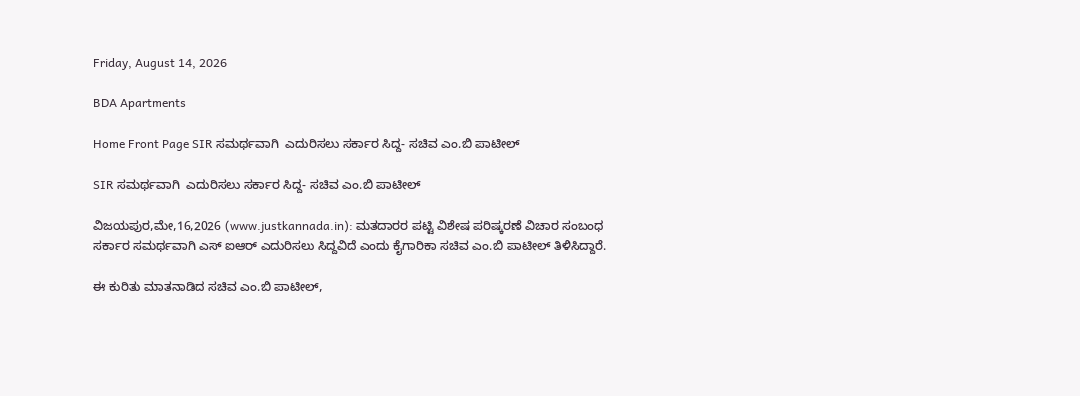Friday, August 14, 2026

BDA Apartments

Home Front Page SIR ಸಮರ್ಥವಾಗಿ  ಎದುರಿಸಲು ಸರ್ಕಾರ ಸಿದ್ದ- ಸಚಿವ ಎಂ.ಬಿ ಪಾಟೀಲ್

SIR ಸಮರ್ಥವಾಗಿ  ಎದುರಿಸಲು ಸರ್ಕಾರ ಸಿದ್ದ- ಸಚಿವ ಎಂ.ಬಿ ಪಾಟೀಲ್

ವಿಜಯಪುರ,ಮೇ,16,2026 (www.justkannada.in): ಮತದಾರರ ಪಟ್ಟಿ ವಿಶೇಷ ಪರಿಷ್ಕರಣೆ ವಿಚಾರ ಸಂಬಂಧ ಸರ್ಕಾರ ಸಮರ್ಥವಾಗಿ ಎಸ್ ಐಆರ್ ಎದುರಿಸಲು ಸಿದ್ದವಿದೆ ಎಂದು ಕೈಗಾರಿಕಾ ಸಚಿವ ಎಂ.ಬಿ ಪಾಟೀಲ್ ತಿಳಿಸಿದ್ದಾರೆ.

ಈ ಕುರಿತು ಮಾತನಾಡಿದ ಸಚಿವ ಎಂ.ಬಿ ಪಾಟೀಲ್,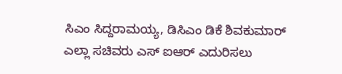ಸಿಎಂ ಸಿದ್ದರಾಮಯ್ಯ, ಡಿಸಿಎಂ ಡಿಕೆ ಶಿವಕುಮಾರ್ ಎಲ್ಲಾ ಸಚಿವರು ಎಸ್ ಐಆರ್ ಎದುರಿಸಲು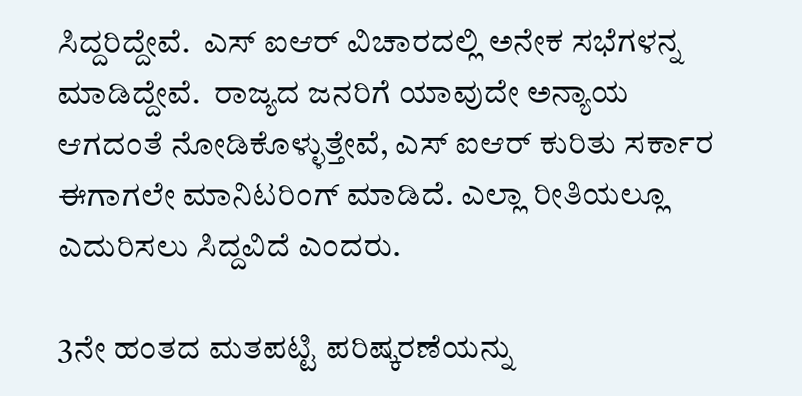ಸಿದ್ದರಿದ್ದೇವೆ.  ಎಸ್ ಐಆರ್ ವಿಚಾರದಲ್ಲಿ ಅನೇಕ ಸಭೆಗಳನ್ನ ಮಾಡಿದ್ದೇವೆ.  ರಾಜ್ಯದ ಜನರಿಗೆ ಯಾವುದೇ ಅನ್ಯಾಯ ಆಗದಂತೆ ನೋಡಿಕೊಳ್ಳುತ್ತೇವೆ, ಎಸ್ ಐಆರ್ ಕುರಿತು ಸರ್ಕಾರ ಈಗಾಗಲೇ ಮಾನಿಟರಿಂಗ್ ಮಾಡಿದೆ. ಎಲ್ಲಾ ರೀತಿಯಲ್ಲೂ ಎದುರಿಸಲು ಸಿದ್ದವಿದೆ ಎಂದರು.

3ನೇ ಹಂತದ ಮತಪಟ್ಟಿ ಪರಿಷ್ಕರಣೆಯನ್ನು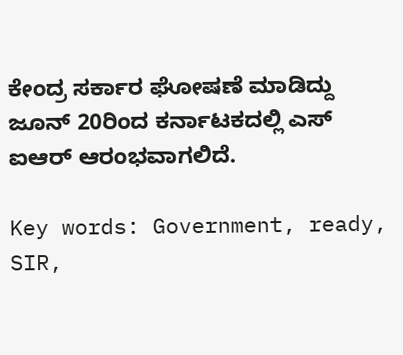ಕೇಂದ್ರ ಸರ್ಕಾರ ಘೋಷಣೆ ಮಾಡಿದ್ದು ಜೂನ್ 20ರಿಂದ ಕರ್ನಾಟಕದಲ್ಲಿ ಎಸ್ ಐಆರ್ ಆರಂಭವಾಗಲಿದೆ.

Key words: Government, ready, SIR,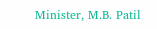Minister, M.B. Patil